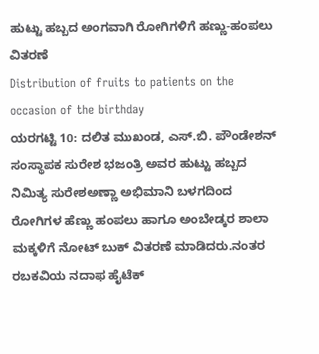ಹುಟ್ಟು ಹಬ್ಬದ ಅಂಗವಾಗಿ ರೋಗಿಗಳಿಗೆ ಹಣ್ಣು-ಹಂಪಲು ವಿತರಣೆ
Distribution of fruits to patients on the occasion of the birthday
ಯರಗಟ್ಟಿ 10: ದಲಿತ ಮುಖಂಡ, ಎಸ್.ಬಿ. ಪೌಂಡೇಶನ್ ಸಂಸ್ಥಾಪಕ ಸುರೇಶ ಭಜಂತ್ರಿ ಅವರ ಹುಟ್ಟು ಹಬ್ಬದ ನಿಮಿತ್ಯ ಸುರೇಶಅಣ್ಣಾ ಅಭಿಮಾನಿ ಬಳಗದಿಂದ ರೋಗಿಗಳ ಹೆಣ್ಣು ಹಂಪಲು ಹಾಗೂ ಅಂಬೇಡ್ಕರ ಶಾಲಾ ಮಕ್ಕಳಿಗೆ ನೋಟ್ ಬುಕ್ ವಿತರಣೆ ಮಾಡಿದರು.ನಂತರ ರಬಕವಿಯ ನದಾಫ ಹೈಟೆಕ್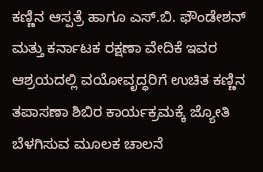ಕಣ್ಣಿನ ಆಸ್ಪತ್ರೆ ಹಾಗೂ ಎಸ್.ಬಿ. ಫೌಂಡೇಶನ್ ಮತ್ತು ಕರ್ನಾಟಕ ರಕ್ಷಣಾ ವೇದಿಕೆ ಇವರ ಆಶ್ರಯದಲ್ಲಿ ವಯೋವೃದ್ಧರಿಗೆ ಉಚಿತ ಕಣ್ಣಿನ ತಪಾಸಣಾ ಶಿಬಿರ ಕಾರ್ಯಕ್ರಮಕ್ಕೆ ಜ್ಯೋತಿ ಬೆಳಗಿಸುವ ಮೂಲಕ ಚಾಲನೆ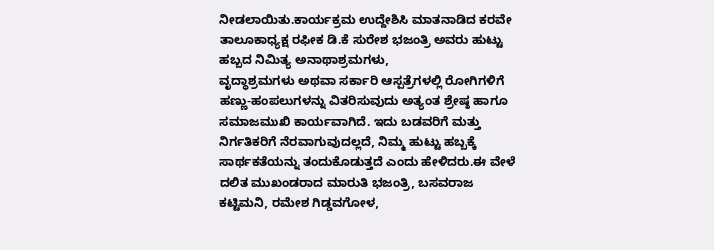ನೀಡಲಾಯಿತು.ಕಾರ್ಯಕ್ರಮ ಉದ್ದೇಶಿಸಿ ಮಾತನಾಡಿದ ಕರವೇ ತಾಲೂಕಾಧ್ಯಕ್ಷ ರಫೀಕ ಡಿ.ಕೆ ಸುರೇಶ ಭಜಂತ್ರಿ ಅವರು ಹುಟ್ಟು ಹಬ್ಬದ ನಿಮಿತ್ಯ ಅನಾಥಾಶ್ರಮಗಳು,
ವೃದ್ಧಾಶ್ರಮಗಳು ಅಥವಾ ಸರ್ಕಾರಿ ಆಸ್ಪತ್ರೆಗಳಲ್ಲಿ ರೋಗಿಗಳಿಗೆ ಹಣ್ಣು-ಹಂಪಲುಗಳನ್ನು ವಿತರಿಸುವುದು ಅತ್ಯಂತ ಶ್ರೇಷ್ಠ ಹಾಗೂ ಸಮಾಜಮುಖಿ ಕಾರ್ಯವಾಗಿದೆ. ಇದು ಬಡವರಿಗೆ ಮತ್ತು ನಿರ್ಗತಿಕರಿಗೆ ನೆರವಾಗುವುದಲ್ಲದೆ, ನಿಮ್ಮ ಹುಟ್ಟು ಹಬ್ಬಕ್ಕೆ ಸಾರ್ಥಕತೆಯನ್ನು ತಂದುಕೊಡುತ್ತದೆ ಎಂದು ಹೇಳಿದರು.ಈ ವೇಳೆ ದಲಿತ ಮುಖಂಡರಾದ ಮಾರುತಿ ಭಜಂತ್ರಿ, ಬಸವರಾಜ ಕಟ್ಟಿಮನಿ, ರಮೇಶ ಗಿಡ್ಡವಗೋಳ,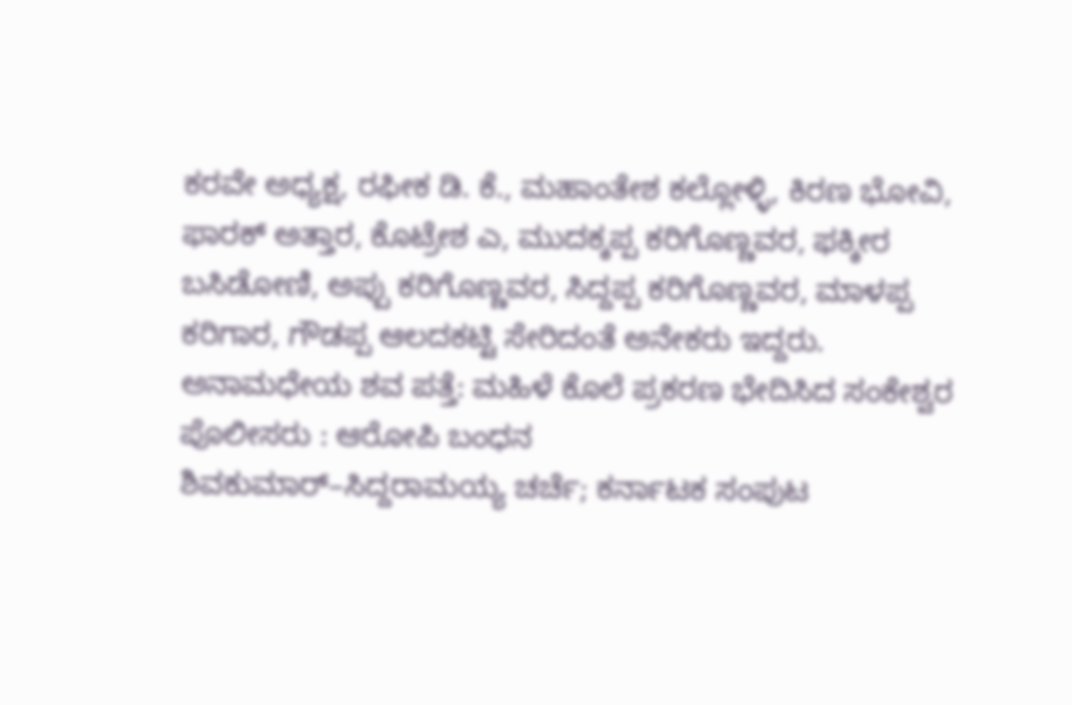ಕರವೇ ಅಧ್ಯಕ್ಷ, ರಫೀಕ ಡಿ. ಕೆ., ಮಹಾಂತೇಶ ಕಲ್ಲೋಳ್ಳಿ, ಕಿರಣ ಭೋವಿ, ಫಾರಕ್ ಅತ್ತಾರ, ಕೊಟ್ರೇಶ ಎ, ಮುದಕ್ಕಪ್ಪ ಕರಿಗೊಣ್ಣವರ, ಫಕ್ಕೀರ ಬಸಿಡೋಣಿ, ಅಪ್ಪು ಕರಿಗೊಣ್ಣವರ, ಸಿದ್ದಪ್ಪ ಕರಿಗೊಣ್ಣವರ, ಮಾಳಪ್ಪ ಕರಿಗಾರ, ಗೌಡಪ್ಪ ಆಲದಕಟ್ಟಿ ಸೇರಿದಂತೆ ಅನೇಕರು ಇದ್ದರು.
ಅನಾಮಧೇಯ ಶವ ಪತ್ತೆ: ಮಹಿಳೆ ಕೊಲೆ ಪ್ರಕರಣ ಭೇದಿಸಿದ ಸಂಕೇಶ್ವರ ಪೊಲೀಸರು : ಆರೋಪಿ ಬಂಧನ
ಶಿವಕುಮಾರ್–ಸಿದ್ದರಾಮಯ್ಯ ಚರ್ಚೆ; ಕರ್ನಾಟಕ ಸಂಪುಟ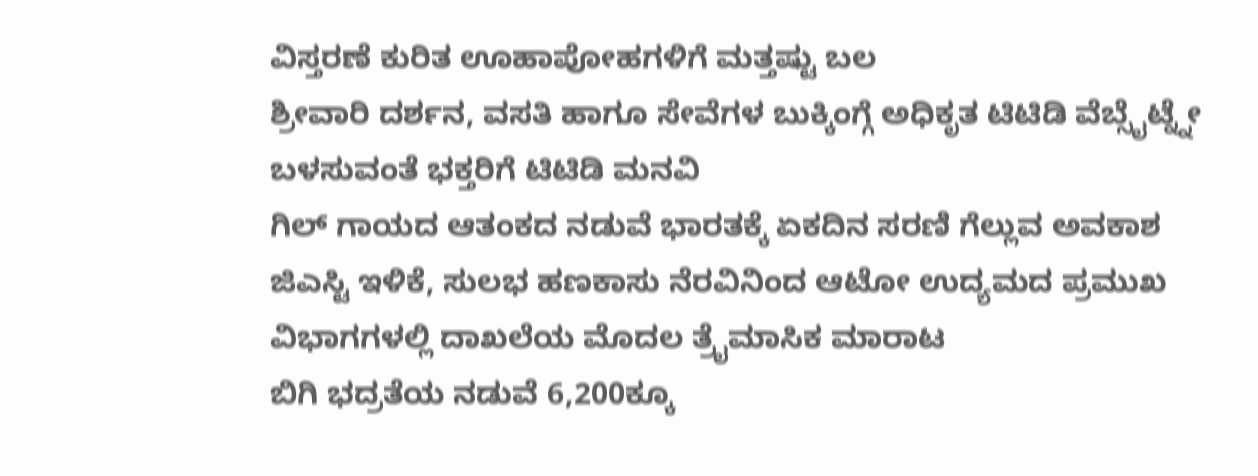ವಿಸ್ತರಣೆ ಕುರಿತ ಊಹಾಪೋಹಗಳಿಗೆ ಮತ್ತಷ್ಟು ಬಲ
ಶ್ರೀವಾರಿ ದರ್ಶನ, ವಸತಿ ಹಾಗೂ ಸೇವೆಗಳ ಬುಕ್ಕಿಂಗ್ಗೆ ಅಧಿಕೃತ ಟಿಟಿಡಿ ವೆಬ್ಸೈಟ್ನ್ನೇ ಬಳಸುವಂತೆ ಭಕ್ತರಿಗೆ ಟಿಟಿಡಿ ಮನವಿ
ಗಿಲ್ ಗಾಯದ ಆತಂಕದ ನಡುವೆ ಭಾರತಕ್ಕೆ ಏಕದಿನ ಸರಣಿ ಗೆಲ್ಲುವ ಅವಕಾಶ
ಜಿಎಸ್ಟಿ ಇಳಿಕೆ, ಸುಲಭ ಹಣಕಾಸು ನೆರವಿನಿಂದ ಆಟೋ ಉದ್ಯಮದ ಪ್ರಮುಖ ವಿಭಾಗಗಳಲ್ಲಿ ದಾಖಲೆಯ ಮೊದಲ ತ್ರೈಮಾಸಿಕ ಮಾರಾಟ
ಬಿಗಿ ಭದ್ರತೆಯ ನಡುವೆ 6,200ಕ್ಕೂ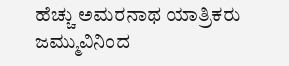ಹೆಚ್ಚು ಅಮರನಾಥ ಯಾತ್ರಿಕರು ಜಮ್ಮುವಿನಿಂದ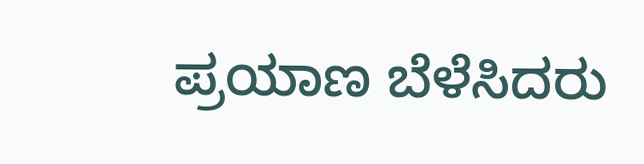ಪ್ರಯಾಣ ಬೆಳೆಸಿದರು